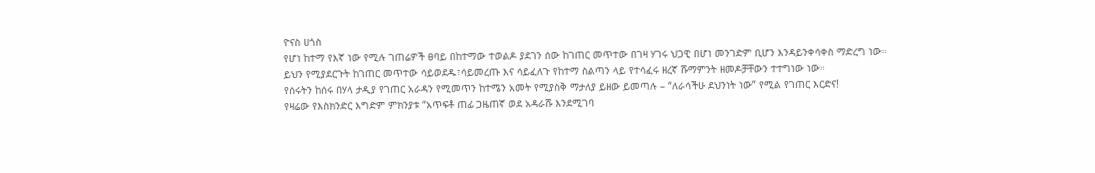ዮናስ ሀጎስ
የሆነ ከተማ የእኛ ነው የሚሉ ገጠሬዎች ፀባይ በከተማው ተወልዶ ያደገን ሰው ከገጠር መጥተው በገዛ ሃገሩ ህጋዊ በሆነ መንገድም ቢሆን እንዳይንቀሳቀስ ማድረግ ነው። ይህን የሚያደርጉት ከገጠር መጥተው ሳይወደዱ፣ሳይመረጡ እና ሳይፈለጉ የከተማ ስልጣን ላይ የተሳፈሩ ዘረኛ ሹማምንት ዘመዶቻቸውን ተተግነው ነው።
የሰሩትን ከሰሩ በሃላ ታዲያ የገጠር አራዳን የሚመጥን ከተሜን አመት የሚያስቅ ማታለያ ይዘው ይመጣሉ – “ለራሳችሁ ደህንነት ነው” የሚል የገጠር እርድና!
የዛሬው የእስክንድር እግድም ምክንያቱ “አጥፍቶ ጠፊ ጋዜጠኛ ወደ አዳራሹ እንደሚገባ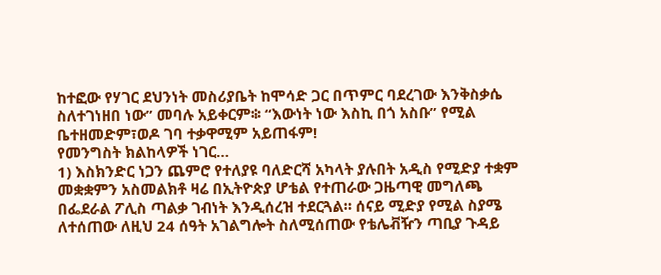ከተፎው የሃገር ደህንነት መስሪያቤት ከሞሳድ ጋር በጥምር ባደረገው እንቅስቃሴ ስለተገነዘበ ነው” መባሉ አይቀርም፨ “እውነት ነው እስኪ በጎ አስቡ” የሚል ቤተዘመድም፣ወዶ ገባ ተቃዋሚም አይጠፋም!
የመንግስት ክልከላዎች ነገር…
1) እስክንድር ነጋን ጨምሮ የተለያዩ ባለድርሻ አካላት ያሉበት አዲስ የሚድያ ተቋም መቋቋምን አስመልክቶ ዛሬ በኢትዮጵያ ሆቴል የተጠራው ጋዜጣዊ መግለጫ በፌደራል ፖሊስ ጣልቃ ገብነት እንዲሰረዝ ተደርጓል። ሰናይ ሚድያ የሚል ስያሜ ለተሰጠው ለዚህ 24 ሰዓት አገልግሎት ስለሚሰጠው የቴሌቭዥን ጣቢያ ጉዳይ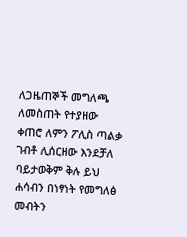ለጋዜጠኞች መግለጫ ለመስጠት የተያዘው ቀጠሮ ለምን ፖሊስ ጣልቃ ገብቶ ሊሰርዘው እንደቻለ ባይታወቅም ቅሉ ይህ ሐሳብን በነፃነት የመግለፅ መብትን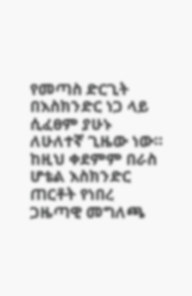የመጣስ ድርጊት በእስክንድር ነጋ ላይ ሲፈፀም ያሁኑ ለሁለተኛ ጊዜው ነው። ከዚህ ቀደምም በራስ ሆቴል እስክንድር ጠርቶት የነበረ ጋዜጣዊ መግለጫ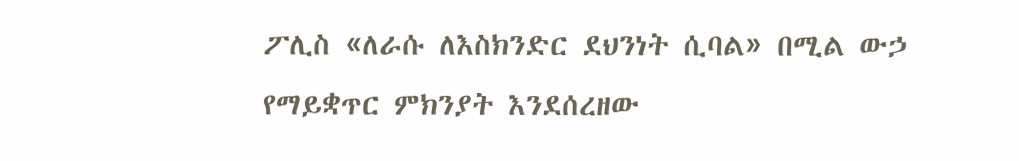ፖሊስ «ለራሱ ለእስክንድር ደህንነት ሲባል» በሚል ውኃ የማይቋጥር ምክንያት እንደሰረዘው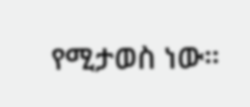የሚታወስ ነው።